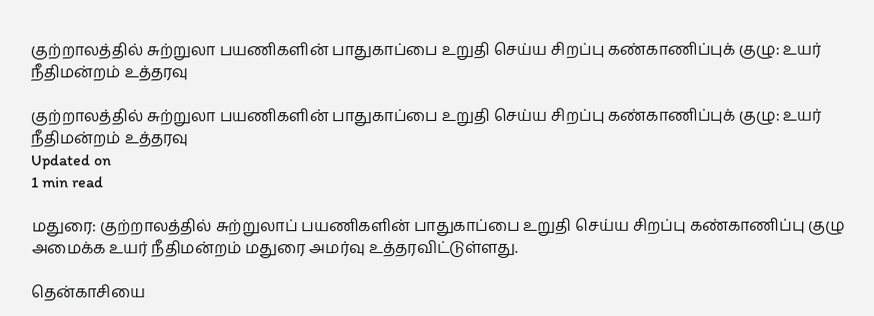குற்றாலத்தில் சுற்றுலா பயணிகளின் பாதுகாப்பை உறுதி செய்ய சிறப்பு கண்காணிப்புக் குழு: உயர் நீதிமன்றம் உத்தரவு

குற்றாலத்தில் சுற்றுலா பயணிகளின் பாதுகாப்பை உறுதி செய்ய சிறப்பு கண்காணிப்புக் குழு: உயர் நீதிமன்றம் உத்தரவு
Updated on
1 min read

மதுரை: குற்றாலத்தில் சுற்றுலாப் பயணிகளின் பாதுகாப்பை உறுதி செய்ய சிறப்பு கண்காணிப்பு குழு அமைக்க உயர் நீதிமன்றம் மதுரை அமர்வு உத்தரவிட்டுள்ளது.

தென்காசியை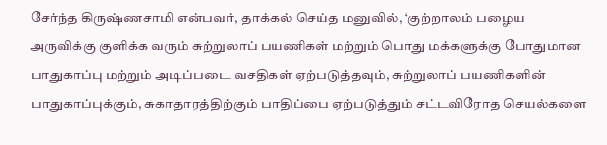சேர்ந்த கிருஷ்ணசாமி என்பவர், தாக்கல் செய்த மனுவில், ‘குற்றாலம் பழைய அருவிக்கு குளிக்க வரும் சுற்றுலாப் பயணிகள் மற்றும் பொது மக்களுக்கு போதுமான பாதுகாப்பு மற்றும் அடிப்படை வசதிகள் ஏற்படுத்தவும், சுற்றுலாப் பயணிகளின் பாதுகாப்புக்கும், சுகாதாரத்திற்கும் பாதிப்பை ஏற்படுத்தும் சட்டவிரோத செயல்களை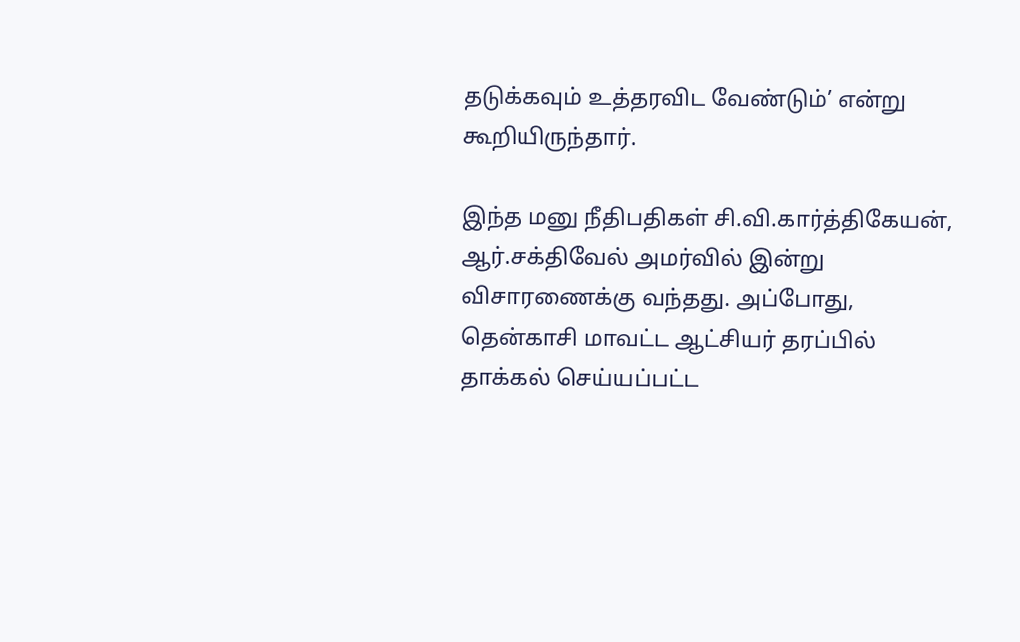தடுக்கவும் உத்தரவிட வேண்டும்’ என்று கூறியிருந்தார்.

இந்த மனு நீதிபதிகள் சி.வி.கார்த்திகேயன், ஆர்.சக்திவேல் அமர்வில் இன்று விசாரணைக்கு வந்தது. அப்போது, தென்காசி மாவட்ட ஆட்சியர் தரப்பில் தாக்கல் செய்யப்பட்ட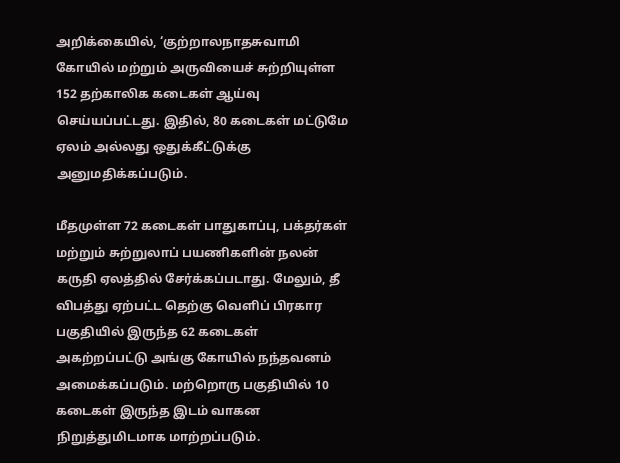அறிக்கையில், ‘குற்றாலநாதசுவாமி கோயில் மற்றும் அருவியைச் சுற்றியுள்ள 152 தற்காலிக கடைகள் ஆய்வு செய்யப்பட்டது. இதில், 80 கடைகள் மட்டுமே ஏலம் அல்லது ஒதுக்கீட்டுக்கு அனுமதிக்கப்படும்.

மீதமுள்ள 72 கடைகள் பாதுகாப்பு, பக்தர்கள் மற்றும் சுற்றுலாப் பயணிகளின் நலன் கருதி ஏலத்தில் சேர்க்கப்படாது. மேலும், தீ விபத்து ஏற்பட்ட தெற்கு வெளிப் பிரகார பகுதியில் இருந்த 62 கடைகள் அகற்றப்பட்டு அங்கு கோயில் நந்தவனம் அமைக்கப்படும். மற்றொரு பகுதியில் 10 கடைகள் இருந்த இடம் வாகன நிறுத்துமிடமாக மாற்றப்படும்.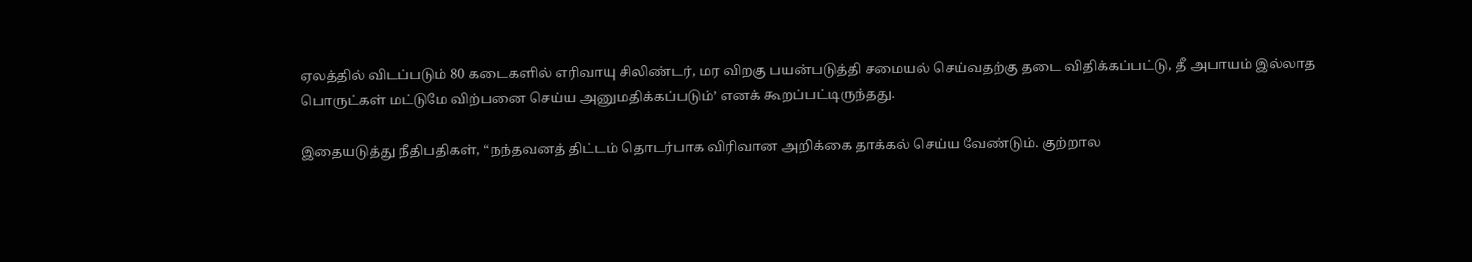ஏலத்தில் விடப்படும் 80 கடைகளில் எரிவாயு சிலிண்டர், மர விறகு பயன்படுத்தி சமையல் செய்வதற்கு தடை விதிக்கப்பட்டு, தீ அபாயம் இல்லாத பொருட்கள் மட்டுமே விற்பனை செய்ய அனுமதிக்கப்படும்’ எனக் கூறப்பட்டிருந்தது.

இதையடுத்து நீதிபதிகள், “நந்தவனத் திட்டம் தொடர்பாக விரிவான அறிக்கை தாக்கல் செய்ய வேண்டும். குற்றால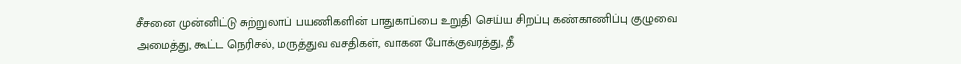சீசனை முன்னிட்டு சுற்றுலாப் பயணிகளின் பாதுகாப்பை உறுதி செய்ய சிறப்பு கண்காணிப்பு குழுவை அமைத்து, கூட்ட நெரிசல், மருத்துவ வசதிகள், வாகன போக்குவரத்து, தீ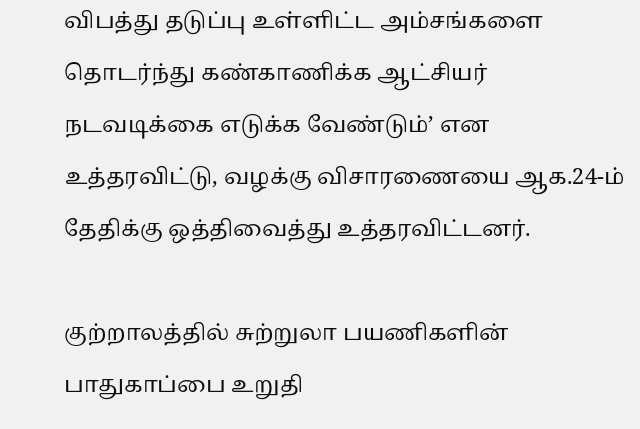விபத்து தடுப்பு உள்ளிட்ட அம்சங்களை தொடர்ந்து கண்காணிக்க ஆட்சியர் நடவடிக்கை எடுக்க வேண்டும்’ என உத்தரவிட்டு, வழக்கு விசாரணையை ஆக.24-ம் தேதிக்கு ஒத்திவைத்து உத்தரவிட்டனர்.

குற்றாலத்தில் சுற்றுலா பயணிகளின் பாதுகாப்பை உறுதி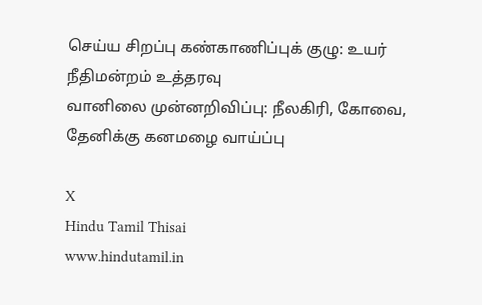செய்ய சிறப்பு கண்காணிப்புக் குழு: உயர் நீதிமன்றம் உத்தரவு
வானிலை முன்னறிவிப்பு: நீலகிரி, கோவை, தேனிக்கு கனமழை வாய்ப்பு

X
Hindu Tamil Thisai
www.hindutamil.in